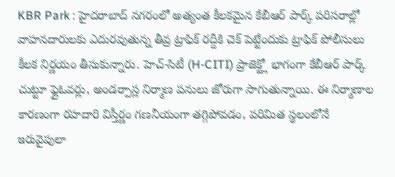KBR Park : హైదరాబాద్ నగరంలో అత్యంత కీలకమైన కేబీఆర్ పార్క్ పరిసరాల్లో వాహనదారులకు ఎదురవుతున్న తీవ్ర ట్రాఫిక్ రద్దీకి చెక్ పెట్టేందుకు ట్రాఫిక్ పోలీసులు కీలక నిర్ణయం తీసుకున్నారు. హెచ్-సిటీ (H-CITI) ప్రాజెక్ట్లో భాగంగా కేబీఆర్ పార్క్ చుట్టూ ఫ్లైఓవర్లు, అండర్పాస్ల నిర్మాణ పనులు జోరుగా సాగుతున్నాయి. ఈ నిర్మాణాల కారణంగా రహదారి విస్తీర్ణం గణనీయంగా తగ్గిపోవడం, పరిమిత స్థలంలోనే ఇరువైపులా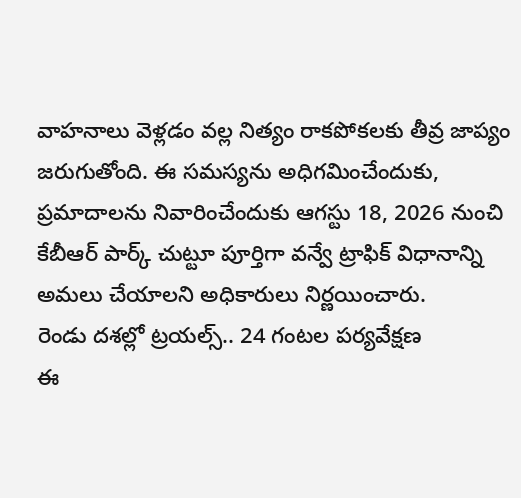వాహనాలు వెళ్లడం వల్ల నిత్యం రాకపోకలకు తీవ్ర జాప్యం జరుగుతోంది. ఈ సమస్యను అధిగమించేందుకు, ప్రమాదాలను నివారించేందుకు ఆగస్టు 18, 2026 నుంచి కేబీఆర్ పార్క్ చుట్టూ పూర్తిగా వన్వే ట్రాఫిక్ విధానాన్ని అమలు చేయాలని అధికారులు నిర్ణయించారు.
రెండు దశల్లో ట్రయల్స్.. 24 గంటల పర్యవేక్షణ
ఈ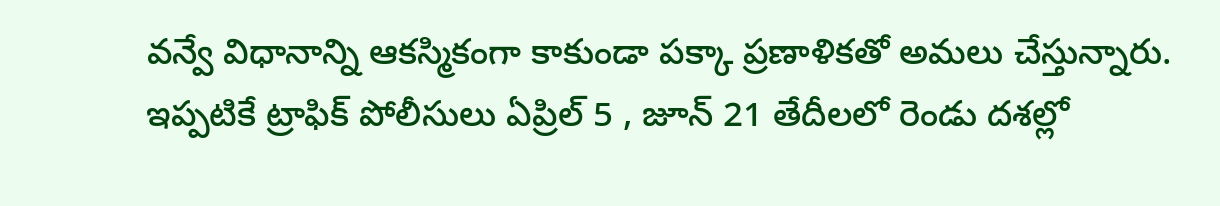వన్వే విధానాన్ని ఆకస్మికంగా కాకుండా పక్కా ప్రణాళికతో అమలు చేస్తున్నారు. ఇప్పటికే ట్రాఫిక్ పోలీసులు ఏప్రిల్ 5 , జూన్ 21 తేదీలలో రెండు దశల్లో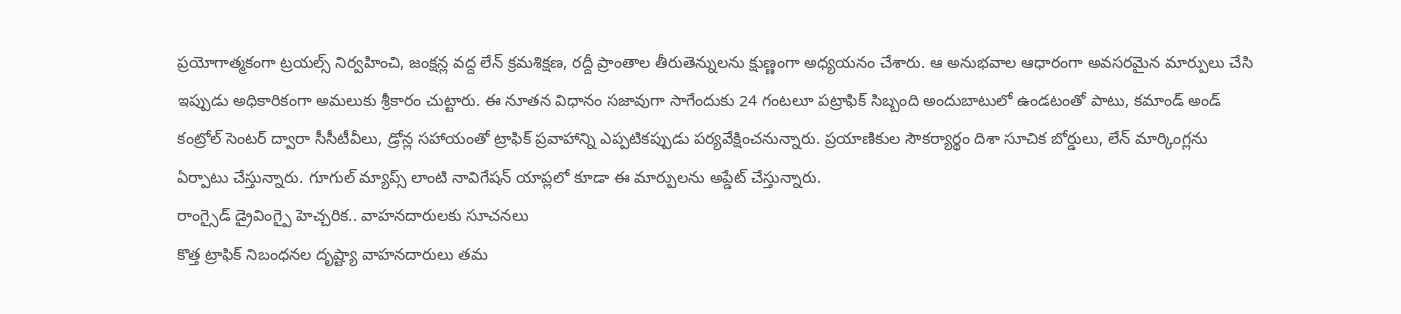ప్రయోగాత్మకంగా ట్రయల్స్ నిర్వహించి, జంక్షన్ల వద్ద లేన్ క్రమశిక్షణ, రద్దీ ప్రాంతాల తీరుతెన్నులను క్షుణ్ణంగా అధ్యయనం చేశారు. ఆ అనుభవాల ఆధారంగా అవసరమైన మార్పులు చేసి ఇప్పుడు అధికారికంగా అమలుకు శ్రీకారం చుట్టారు. ఈ నూతన విధానం సజావుగా సాగేందుకు 24 గంటలూ పట్రాఫిక్ సిబ్బంది అందుబాటులో ఉండటంతో పాటు, కమాండ్ అండ్ కంట్రోల్ సెంటర్ ద్వారా సీసీటీవీలు, డ్రోన్ల సహాయంతో ట్రాఫిక్ ప్రవాహాన్ని ఎప్పటికప్పుడు పర్యవేక్షించనున్నారు. ప్రయాణికుల సౌకర్యార్థం దిశా సూచిక బోర్డులు, లేన్ మార్కింగ్లను ఏర్పాటు చేస్తున్నారు. గూగుల్ మ్యాప్స్ లాంటి నావిగేషన్ యాప్లలో కూడా ఈ మార్పులను అప్డేట్ చేస్తున్నారు.
రాంగ్సైడ్ డ్రైవింగ్పై హెచ్చరిక.. వాహనదారులకు సూచనలు
కొత్త ట్రాఫిక్ నిబంధనల దృష్ట్యా వాహనదారులు తమ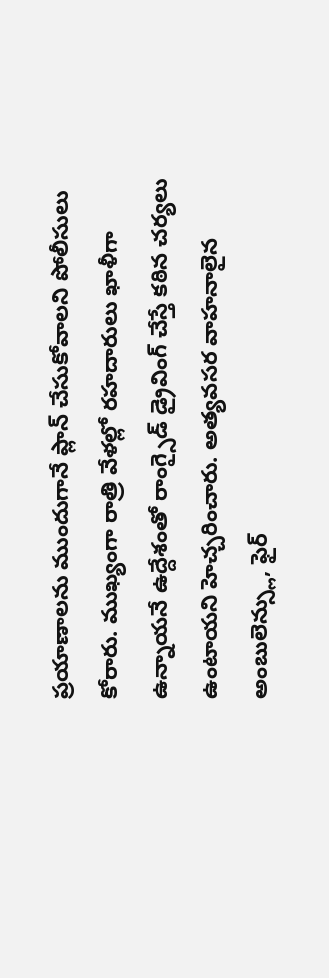ప్రయాణాలను ముందుగానే ప్లాన్ చేసుకోవాలని పోలీసులు కోరారు. ముఖ్యంగా రాత్రి వేళల్లో రహదారులు ఖాళీగా ఉన్నాయనే ఉద్దేశంతో రాంగ్సైడ్ డ్రైవింగ్ చేస్తే కఠిన చర్యలు ఉంటాయని హెచ్చరించారు. అత్యవసర వాహనాలైన అంబులెన్స్లు, ఫైర్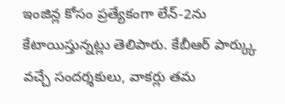ఇంజిన్ల కోసం ప్రత్యేకంగా లేన్-2ను కేటాయిస్తున్నట్లు తెలిపారు. కేబీఆర్ పార్క్కు వచ్చే సందర్శకులు, వాకర్లు తమ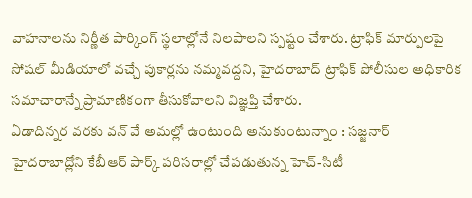వాహనాలను నిర్ణీత పార్కింగ్ స్థలాల్లోనే నిలపాలని స్పష్టం చేశారు. ట్రాఫిక్ మార్పులపై సోషల్ మీడియాలో వచ్చే పుకార్లను నమ్మవద్దని, హైదరాబాద్ ట్రాఫిక్ పోలీసుల అధికారిక సమాచారాన్నే ప్రామాణికంగా తీసుకోవాలని విజ్ఞప్తి చేశారు.
ఏడాదిన్నర వరకు వన్ వే అమల్లో ఉంటుంది అనుకుంటున్నాం : సజ్జనార్
హైదరాబాద్లోని కేబీఆర్ పార్క్ పరిసరాల్లో చేపడుతున్న హెచ్-సిటీ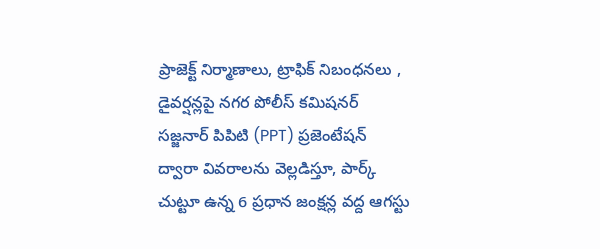ప్రాజెక్ట్ నిర్మాణాలు, ట్రాఫిక్ నిబంధనలు , డైవర్షన్లపై నగర పోలీస్ కమిషనర్ సజ్జనార్ పిపిటి (PPT) ప్రజెంటేషన్ ద్వారా వివరాలను వెల్లడిస్తూ, పార్క్ చుట్టూ ఉన్న 6 ప్రధాన జంక్షన్ల వద్ద ఆగస్టు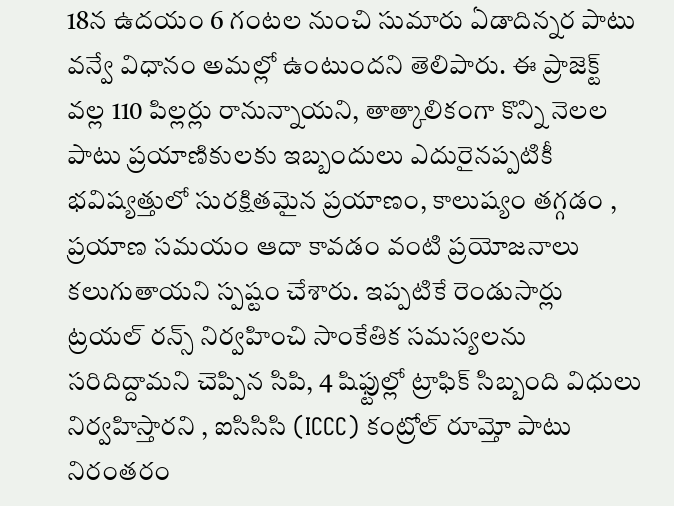18న ఉదయం 6 గంటల నుంచి సుమారు ఏడాదిన్నర పాటు వన్వే విధానం అమల్లో ఉంటుందని తెలిపారు. ఈ ప్రాజెక్ట్ వల్ల 110 పిల్లర్లు రానున్నాయని, తాత్కాలికంగా కొన్ని నెలల పాటు ప్రయాణికులకు ఇబ్బందులు ఎదురైనప్పటికీ భవిష్యత్తులో సురక్షితమైన ప్రయాణం, కాలుష్యం తగ్గడం , ప్రయాణ సమయం ఆదా కావడం వంటి ప్రయోజనాలు కలుగుతాయని స్పష్టం చేశారు. ఇప్పటికే రెండుసార్లు ట్రయల్ రన్స్ నిర్వహించి సాంకేతిక సమస్యలను సరిదిద్దామని చెప్పిన సిపి, 4 షిఫ్టుల్లో ట్రాఫిక్ సిబ్బంది విధులు నిర్వహిస్తారని , ఐసిసిసి (ICCC) కంట్రోల్ రూమ్తో పాటు నిరంతరం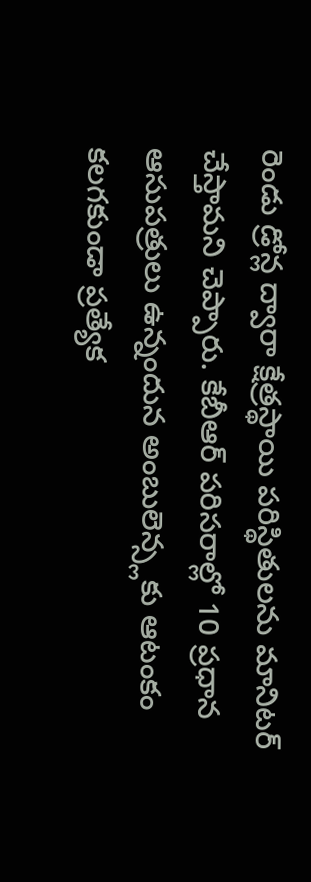రెండు డ్రోన్ల ద్వారా క్షేత్రస్థాయి పరిస్థితులను మానిటర్ చేస్తామని చెప్పారు. కేబీఆర్ పరిసరాల్లో 10 ప్రధాన ఆసుపత్రులు ఉన్నందున అంబులెన్స్లకు ఆటంకం కలగకుండా ప్రత్యేక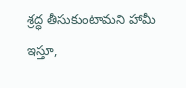శ్రద్ధ తీసుకుంటామని హామీ ఇస్తూ,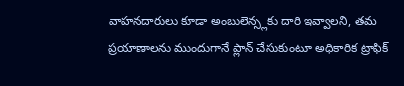వాహనదారులు కూడా అంబులెన్స్లకు దారి ఇవ్వాలని, తమ ప్రయాణాలను ముందుగానే ప్లాన్ చేసుకుంటూ అధికారిక ట్రాఫిక్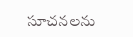సూచనలను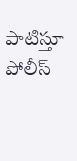పాటిస్తూ పోలీస్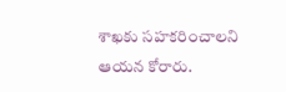శాఖకు సహకరించాలని ఆయన కోరారు.